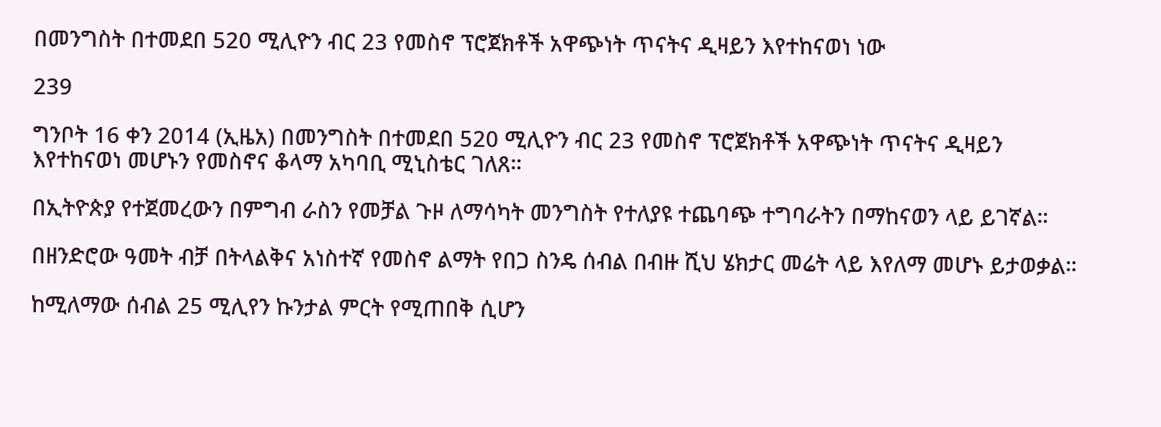በመንግስት በተመደበ 520 ሚሊዮን ብር 23 የመስኖ ፕሮጀክቶች አዋጭነት ጥናትና ዲዛይን እየተከናወነ ነው

239

ግንቦት 16 ቀን 2014 (ኢዜአ) በመንግስት በተመደበ 520 ሚሊዮን ብር 23 የመስኖ ፕሮጀክቶች አዋጭነት ጥናትና ዲዛይን እየተከናወነ መሆኑን የመስኖና ቆላማ አካባቢ ሚኒስቴር ገለጸ።

በኢትዮጵያ የተጀመረውን በምግብ ራስን የመቻል ጉዞ ለማሳካት መንግስት የተለያዩ ተጨባጭ ተግባራትን በማከናወን ላይ ይገኛል።

በዘንድሮው ዓመት ብቻ በትላልቅና አነስተኛ የመስኖ ልማት የበጋ ስንዴ ሰብል በብዙ ሺህ ሄክታር መሬት ላይ እየለማ መሆኑ ይታወቃል።

ከሚለማው ሰብል 25 ሚሊየን ኩንታል ምርት የሚጠበቅ ሲሆን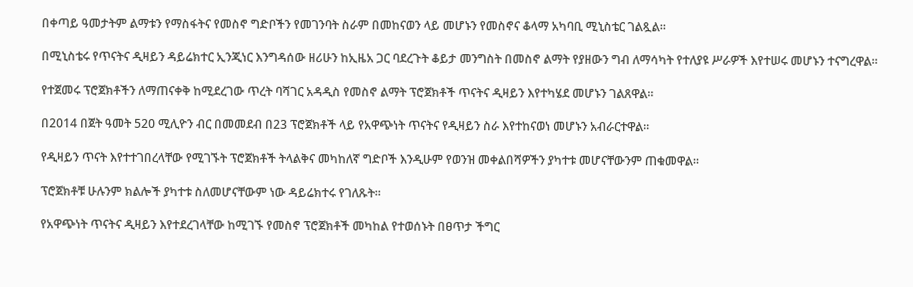በቀጣይ ዓመታትም ልማቱን የማስፋትና የመስኖ ግድቦችን የመገንባት ስራም በመከናወን ላይ መሆኑን የመስኖና ቆላማ አካባቢ ሚኒስቴር ገልጿል።

በሚኒስቴሩ የጥናትና ዲዛይን ዳይሬክተር ኢንጂነር እንግዳሰው ዘሪሁን ከኢዜአ ጋር ባደረጉት ቆይታ መንግስት በመስኖ ልማት የያዘውን ግብ ለማሳካት የተለያዩ ሥራዎች እየተሠሩ መሆኑን ተናግረዋል።

የተጀመሩ ፕሮጀክቶችን ለማጠናቀቅ ከሚደረገው ጥረት ባሻገር አዳዲስ የመስኖ ልማት ፕሮጀክቶች ጥናትና ዲዛይን እየተካሄደ መሆኑን ገልጸዋል።

በ2014 በጀት ዓመት 520 ሚሊዮን ብር በመመደብ በ23 ፕሮጀክቶች ላይ የአዋጭነት ጥናትና የዲዛይን ስራ እየተከናወነ መሆኑን አብራርተዋል።

የዲዛይን ጥናት እየተተገበረላቸው የሚገኙት ፕሮጀክቶች ትላልቅና መካከለኛ ግድቦች እንዲሁም የወንዝ መቀልበሻዎችን ያካተቱ መሆናቸውንም ጠቁመዋል።

ፕሮጀክቶቹ ሁሉንም ክልሎች ያካተቱ ስለመሆናቸውም ነው ዳይሬክተሩ የገለጹት።

የአዋጭነት ጥናትና ዲዛይን እየተደረገላቸው ከሚገኙ የመስኖ ፕሮጀክቶች መካከል የተወሰኑት በፀጥታ ችግር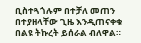ቢስተጓጎሉም በተቻለ መጠን በተያዘላቸው ጊዜ እንዲጠናቀቁ በልዩ ትኩረት ይሰራል ብለዋል።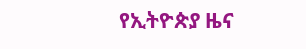የኢትዮጵያ ዜና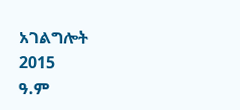አገልግሎት
2015
ዓ.ም